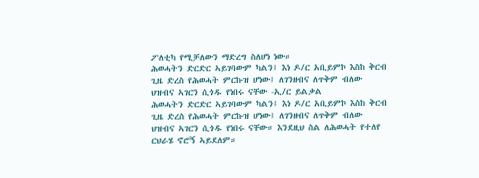ፖለቲካ የሚቻለውን ማድረግ ስለሆነ ነው።
ሕወሓትን ድርድር ኣይገባውም ካልን፤ እነ ዶ/ር አቢይምኮ እስከ ቅርብ ጊዜ ድረስ የሕወሓት ምርኩዝ ሆነው፤ ለገንዘብና ለጥቅም ብለው ህዝብና ኣገርን ሲጎዱ የነበሩ ናቸው -ኢ/ር ይልቃል
ሕወሓትን ድርድር ኣይገባውም ካልን፤ እነ ዶ/ር አቢይምኮ እስከ ቅርብ ጊዜ ድረስ የሕወሓት ምርኩዝ ሆነው፤ ለገንዘብና ለጥቅም ብለው ህዝብና ኣገርን ሲጎዱ የነበሩ ናቸው። እንደዚህ ስል ለሕወሓት የተለየ ርህራሄ ኖሮኝ ኣይደለም።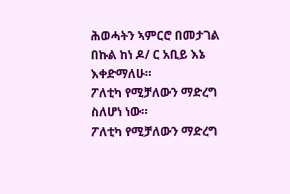ሕወሓትን ኣምርሮ በመታገል በኩል ከነ ዶ/ ር አቢይ እኔ እቀድማለሁ።
ፖለቲካ የሚቻለውን ማድረግ ስለሆነ ነው።
ፖለቲካ የሚቻለውን ማድረግ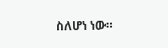ስለሆነ ነው።